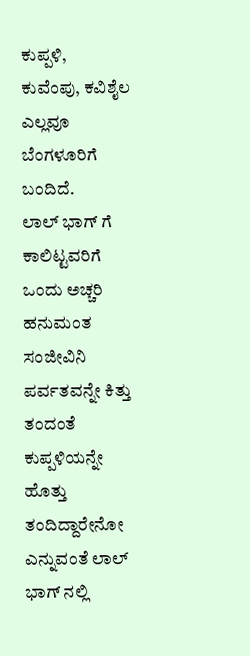ಕುಪ್ಪಳಿ, ಕುವೆಂಪು, ಕವಿಶೈಲ ಎಲ್ಲವೂ ಬೆಂಗಳೂರಿಗೆ ಬಂದಿದೆ.
ಲಾಲ್ ಭಾಗ್ ಗೆ ಕಾಲಿಟ್ಟವರಿಗೆ ಒಂದು ಅಚ್ಚರಿ
ಹನುಮಂತ ಸಂಜೀವಿನಿ ಪರ್ವತವನ್ನೇ ಕಿತ್ತು ತಂದಂತೆ ಕುಪ್ಪಳಿಯನ್ನೇ ಹೊತ್ತು ತಂದಿದ್ದಾರೇನೋ ಎನ್ನುವಂತೆ ಲಾಲ್ ಭಾಗ್ ನಲ್ಲಿ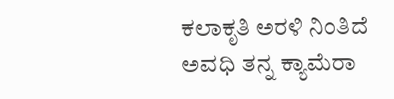ಕಲಾಕೃತಿ ಅರಳಿ ನಿಂತಿದೆ
ಅವಧಿ ತನ್ನ ಕ್ಯಾಮೆರಾ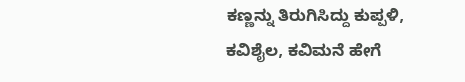ಕಣ್ಣನ್ನು ತಿರುಗಿಸಿದ್ದು ಕುಪ್ಪಳಿ, ಕವಿಶೈಲ, ಕವಿಮನೆ ಹೇಗೆ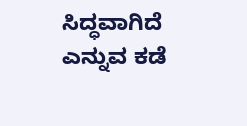ಸಿದ್ಧವಾಗಿದೆ ಎನ್ನುವ ಕಡೆ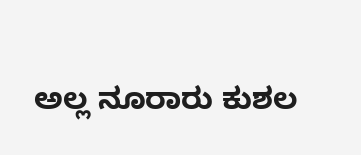ಅಲ್ಲ ನೂರಾರು ಕುಶಲ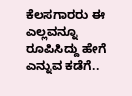ಕೆಲಸಗಾರರು ಈ ಎಲ್ಲವನ್ನೂ ರೂಪಿಸಿದ್ದು ಹೇಗೆ ಎನ್ನುವ ಕಡೆಗೆ..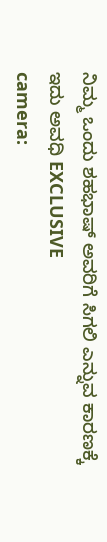ನಿಮ್ಮ ಒಂದು ಶಹಭಾಷ್ ಅವರಿಗೆ ಸಿಗಲಿ ಎನ್ನುವ ಕಾರಣಕ್ಕೆ
ಇದು ಅವಧಿ EXCLUSIVE
camera: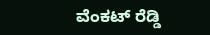ವೆಂಕಟ್ ರೆಡ್ಡಿ